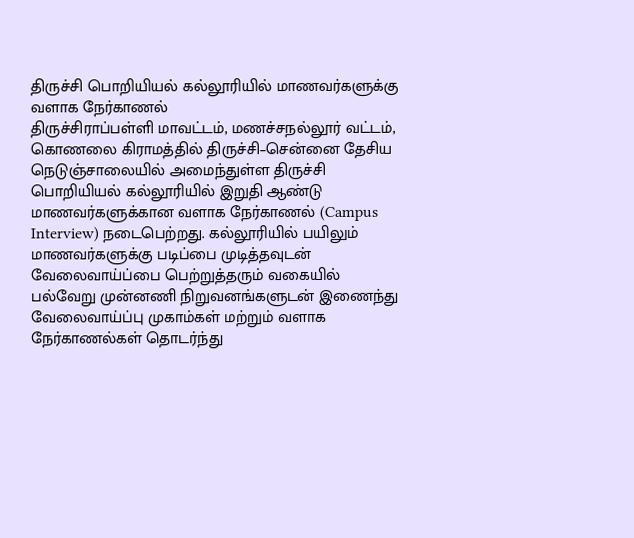திருச்சி பொறியியல் கல்லூரியில் மாணவர்களுக்கு வளாக நேர்காணல்
திருச்சிராப்பள்ளி மாவட்டம், மணச்சநல்லூர் வட்டம், கொணலை கிராமத்தில் திருச்சி–சென்னை தேசிய நெடுஞ்சாலையில் அமைந்துள்ள திருச்சி பொறியியல் கல்லூரியில் இறுதி ஆண்டு மாணவர்களுக்கான வளாக நேர்காணல் (Campus Interview) நடைபெற்றது. கல்லூரியில் பயிலும் மாணவர்களுக்கு படிப்பை முடித்தவுடன் வேலைவாய்ப்பை பெற்றுத்தரும் வகையில் பல்வேறு முன்னணி நிறுவனங்களுடன் இணைந்து வேலைவாய்ப்பு முகாம்கள் மற்றும் வளாக நேர்காணல்கள் தொடர்ந்து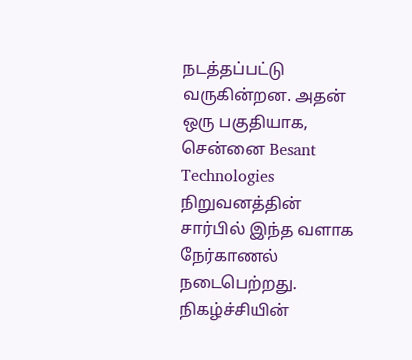நடத்தப்பட்டு வருகின்றன. அதன் ஒரு பகுதியாக, சென்னை Besant Technologies நிறுவனத்தின் சார்பில் இந்த வளாக நேர்காணல் நடைபெற்றது. நிகழ்ச்சியின்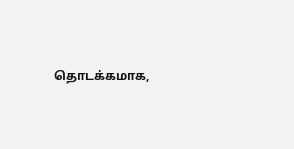தொடக்கமாக,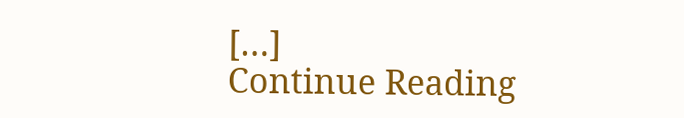[…]
Continue Reading